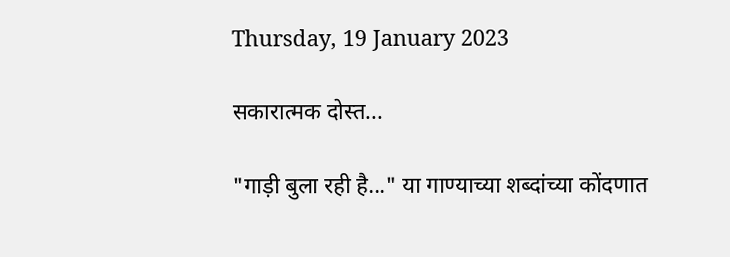Thursday, 19 January 2023

सकारात्मक दोस्त...

"गाड़ी बुला रही है..." या गाण्याच्या शब्दांच्या कोंदणात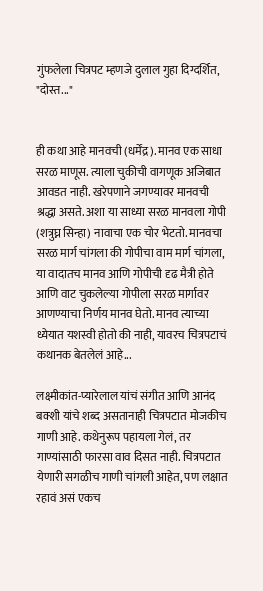गुंफलेला चित्रपट म्हणजे दुलाल गुहा दिग्दर्शित, "दोस्त..."


ही कथा आहे मानवची (धर्मेंद्र). मानव एक साधा सरळ माणूस. त्याला चुकीची वागणूक अजिबात आवडत नाही. खरेपणाने जगण्यावर मानवची श्रद्धा असते. अशा या साध्या सरळ मानवला गोपी (शत्रुघ्न सिन्हा) नावाचा एक चोर भेटतो. मानवचा सरळ मार्ग चांगला की गोपीचा वाम मार्ग चांगला, या वादातच मानव आणि गोपीची दृढ मैत्री होते आणि वाट चुकलेल्या गोपीला सरळ मार्गावर आणण्याचा निर्णय मानव घेतो. मानव त्याच्या ध्येयात यशस्वी होतो की नाही, यावरच चित्रपटाचं कथानक बेतलेलं आहे...

लक्ष्मीकांत-प्यारेलाल यांचं संगीत आणि आनंद बक्शी यांचे शब्द असतानाही चित्रपटात मोजकीच गाणी आहे. कथेनुरूप पहायला गेलं, तर गाण्यांसाठी फारसा वाव दिसत नाही. चित्रपटात येणारी सगळीच गाणी चांगली आहेत, पण लक्षात रहावं असं एकच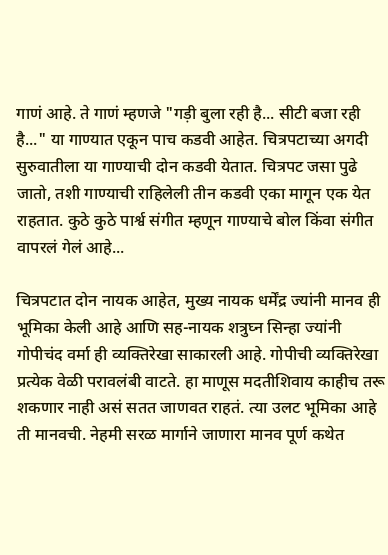गाणं आहे. ते गाणं म्हणजे "गड़ी बुला रही है... सीटी बजा रही है..." या गाण्यात एकून पाच कडवी आहेत. चित्रपटाच्या अगदी सुरुवातीला या गाण्याची दोन कडवी येतात. चित्रपट जसा पुढे जातो, तशी गाण्याची राहिलेली तीन कडवी एका मागून एक येत राहतात. कुठे कुठे पार्श्व संगीत म्हणून गाण्याचे बोल किंवा संगीत वापरलं गेलं आहे...

चित्रपटात दोन नायक आहेत, मुख्य नायक धर्मेंद्र ज्यांनी मानव ही भूमिका केली आहे आणि सह-नायक शत्रुघ्न सिन्हा ज्यांनी गोपीचंद वर्मा ही व्यक्तिरेखा साकारली आहे. गोपीची व्यक्तिरेखा प्रत्येक वेळी परावलंबी वाटते. हा माणूस मदतीशिवाय काहीच तरू शकणार नाही असं सतत जाणवत राहतं. त्या उलट भूमिका आहे ती मानवची. नेहमी सरळ मार्गाने जाणारा मानव पूर्ण कथेत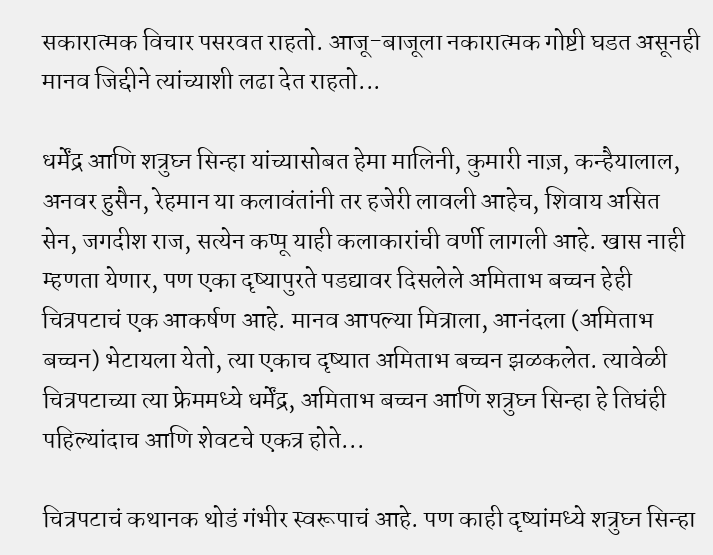सकारात्मक विचार पसरवत राहतो. आजू-बाजूला नकारात्मक गोष्टी घडत असूनही मानव जिद्दीने त्यांच्याशी लढा देत राहतो...

धर्मेंद्र आणि शत्रुघ्न सिन्हा यांच्यासोबत हेमा मालिनी, कुमारी नाज़, कन्हैयालाल, अनवर हुसैन, रेहमान या कलावंतांनी तर हजेरी लावली आहेच, शिवाय असित सेन, जगदीश राज, सत्येन कप्पू याही कलाकारांची वर्णी लागली आहे. खास नाही म्हणता येणार, पण एका दृष्यापुरते पडद्यावर दिसलेले अमिताभ बच्चन हेही चित्रपटाचं एक आकर्षण आहे. मानव आपल्या मित्राला, आनंदला (अमिताभ बच्चन) भेटायला येतो, त्या एकाच दृष्यात अमिताभ बच्चन झळकलेत. त्यावेळी चित्रपटाच्या त्या फ्रेममध्ये धर्मेंद्र, अमिताभ बच्चन आणि शत्रुघ्न सिन्हा हे तिघंही पहिल्यांदाच आणि शेवटचे एकत्र होते...

चित्रपटाचं कथानक थोडं गंभीर स्वरूपाचं आहे. पण काही दृष्यांमध्ये शत्रुघ्न सिन्हा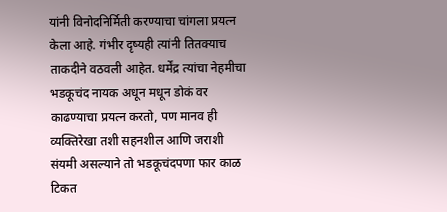यांनी विनोदनिर्मिती करण्याचा चांगला प्रयत्न केला आहे. गंभीर दृष्यही त्यांनी तितक्याच ताकदीने वठवली आहेत. धर्मेंद्र त्यांचा नेहमीचा भडकूचंद नायक अधून मधून डोकं वर काढण्याचा प्रयत्न करतो, पण मानव ही व्यक्तिरेखा तशी सहनशील आणि जराशी संयमी असल्याने तो भडकूचंदपणा फार काळ टिकत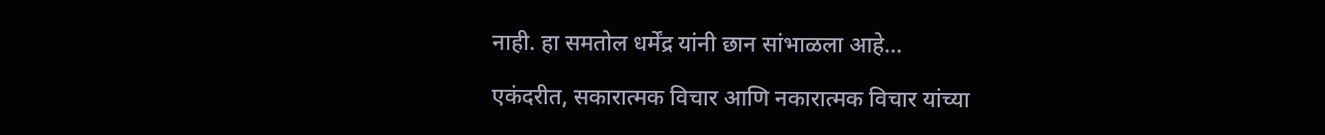नाही. हा समतोल धर्मेंद्र यांनी छान सांभाळला आहे...

एकंदरीत, सकारात्मक विचार आणि नकारात्मक विचार यांच्या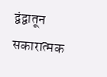द्वंद्वातून सकारात्मक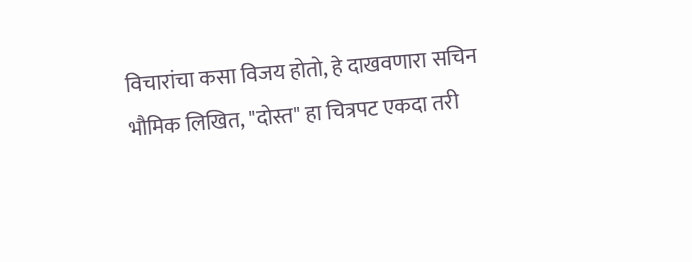विचारांचा कसा विजय होतो, हे दाखवणारा सचिन भौमिक लिखित, "दोस्त" हा चित्रपट एकदा तरी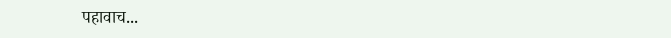पहावाच...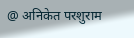@ अनिकेत परशुराम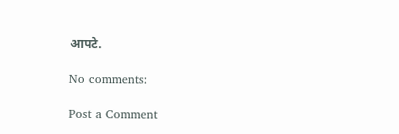आपटे.

No comments:

Post a Comment